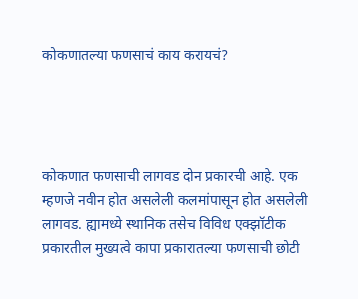कोकणातल्या फणसाचं काय करायचं?




कोकणात फणसाची लागवड दोन प्रकारची आहे. एक म्हणजे नवीन होत असलेली कलमांपासून होत असलेली लागवड. ह्यामध्ये स्थानिक तसेच विविध एक्झॉटीक प्रकारतील मुख्यत्वे कापा प्रकारातल्या फणसाची छोटी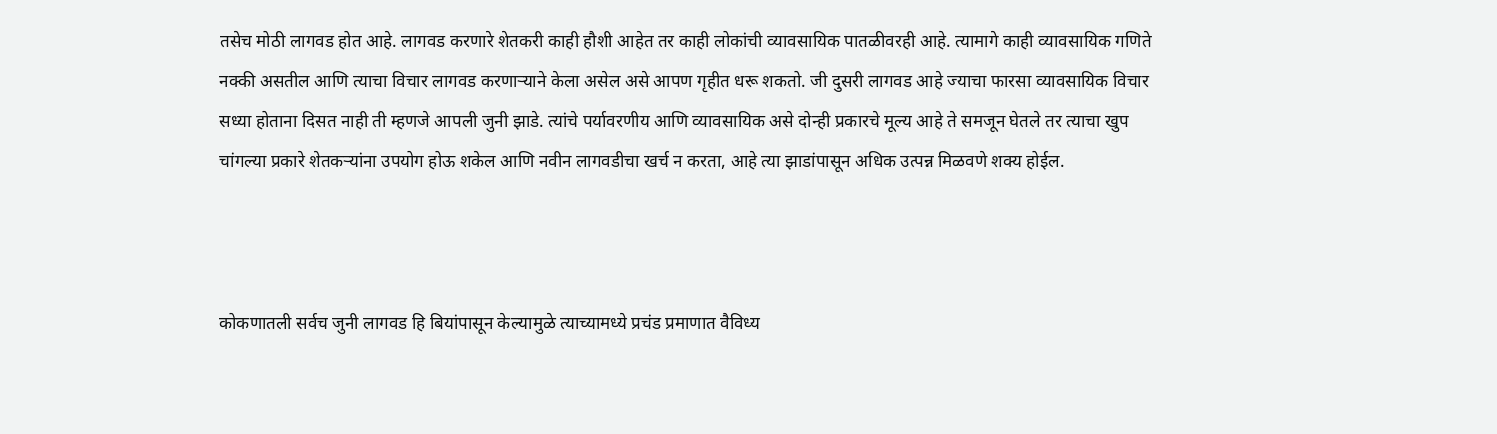तसेच मोठी लागवड होत आहे. लागवड करणारे शेतकरी काही हौशी आहेत तर काही लोकांची व्यावसायिक पातळीवरही आहे. त्यामागे काही व्यावसायिक गणिते नक्की असतील आणि त्याचा विचार लागवड करणाऱ्याने केला असेल असे आपण गृहीत धरू शकतो. जी दुसरी लागवड आहे ज्याचा फारसा व्यावसायिक विचार सध्या होताना दिसत नाही ती म्हणजे आपली जुनी झाडे. त्यांचे पर्यावरणीय आणि व्यावसायिक असे दोन्ही प्रकारचे मूल्य आहे ते समजून घेतले तर त्याचा खुप चांगल्या प्रकारे शेतकऱ्यांना उपयोग होऊ शकेल आणि नवीन लागवडीचा खर्च न करता, आहे त्या झाडांपासून अधिक उत्पन्न मिळवणे शक्य होईल.



कोकणातली सर्वच जुनी लागवड हि बियांपासून केल्यामुळे त्याच्यामध्ये प्रचंड प्रमाणात वैविध्य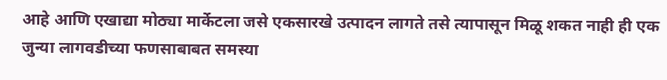आहे आणि एखाद्या मोठ्या मार्केटला जसे एकसारखे उत्पादन लागते तसे त्यापासून मिळू शकत नाही ही एक जुन्या लागवडीच्या फणसाबाबत समस्या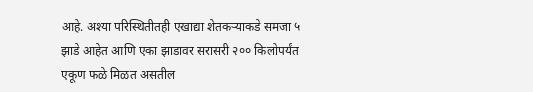आहे. अश्या परिस्थितीतही एखाद्या शेतकऱ्याकडे समजा ५ झाडे आहेत आणि एका झाडावर सरासरी २०० किलोपर्यंत एकूण फळे मिळत असतील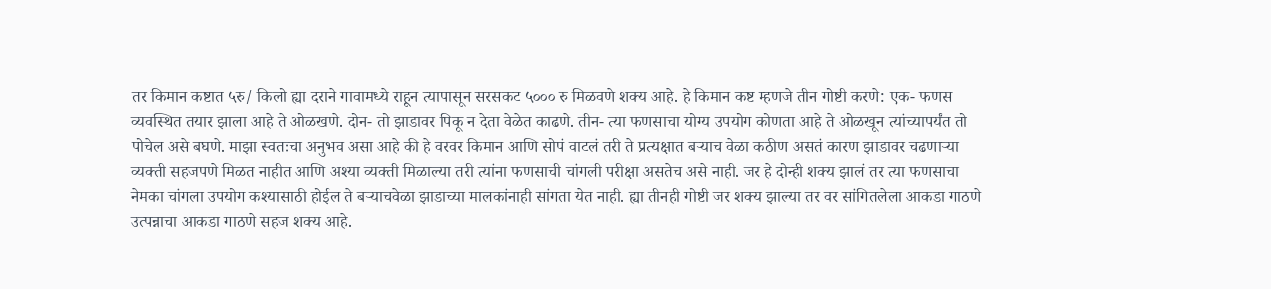तर किमान कष्टात ५रु/ किलो ह्या दराने गावामध्ये राहून त्यापासून सरसकट ५००० रु मिळवणे शक्य आहे. हे किमान कष्ट म्हणजे तीन गोष्टी करणे: एक- फणस व्यवस्थित तयार झाला आहे ते ओळखणे. दोन- तो झाडावर पिकू न देता वेळेत काढणे. तीन- त्या फणसाचा योग्य उपयोग कोणता आहे ते ओळखून त्यांच्यापर्यंत तो पोचेल असे बघणे. माझा स्वतःचा अनुभव असा आहे की हे वरवर किमान आणि सोपं वाटलं तरी ते प्रत्यक्षात बऱ्याच वेळा कठीण असतं कारण झाडावर चढणाऱ्या व्यक्ती सहजपणे मिळत नाहीत आणि अश्या व्यक्ती मिळाल्या तरी त्यांना फणसाची चांगली परीक्षा असतेच असे नाही. जर हे दोन्ही शक्य झालं तर त्या फणसाचा नेमका चांगला उपयोग कश्यासाठी होईल ते बऱ्याचवेळा झाडाच्या मालकांनाही सांगता येत नाही. ह्या तीनही गोष्टी जर शक्य झाल्या तर वर सांगितलेला आकडा गाठणे उत्पन्नाचा आकडा गाठणे सहज शक्य आहे.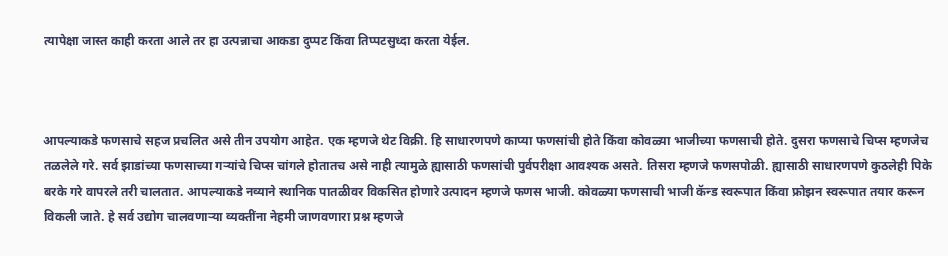त्यापेक्षा जास्त काही करता आले तर हा उत्पन्नाचा आकडा दुप्पट किंवा तिप्पटसुध्दा करता येईल.



आपल्याकडे फणसाचे सहज प्रचलित असे तीन उपयोग आहेत. एक म्हणजे थेट विक्री. हि साधारणपणे काप्या फणसांची होते किंवा कोवळ्या भाजीच्या फणसाची होते. दुसरा फणसाचे चिप्स म्हणजेच तळलेले गरे. सर्व झाडांच्या फणसाच्या गऱ्यांचे चिप्स चांगले होतातच असे नाही त्यामुळे ह्यासाठी फणसांची पुर्वपरीक्षा आवश्यक असते. तिसरा म्हणजे फणसपोळी. ह्यासाठी साधारणपणे कुठलेही पिके बरके गरे वापरले तरी चालतात. आपल्याकडे नव्याने स्थानिक पातळीवर विकसित होणारे उत्पादन म्हणजे फणस भाजी. कोवळ्या फणसाची भाजी कॅन्ड स्वरूपात किंवा फ्रोझन स्वरूपात तयार करून विकली जाते. हे सर्व उद्योग चालवणाऱ्या व्यक्तींना नेहमी जाणवणारा प्रश्न म्हणजे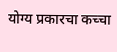योग्य प्रकारचा कच्चा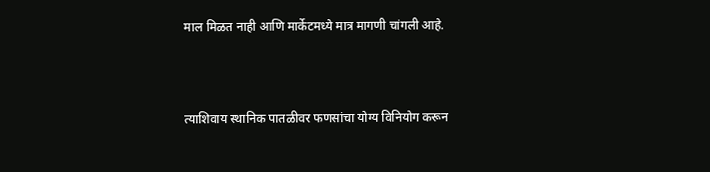माल मिळत नाही आणि मार्केटमध्ये मात्र मागणी चांगली आहे.



त्याशिवाय स्थानिक पातळीवर फणसांचा योग्य विनियोग करून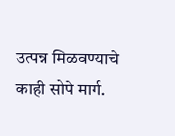उत्पन्न मिळवण्याचे काही सोपे मार्ग.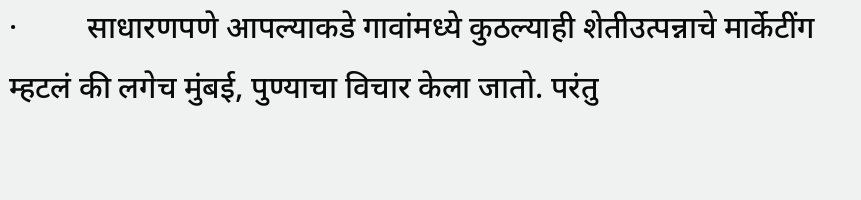·         साधारणपणे आपल्याकडे गावांमध्ये कुठल्याही शेतीउत्पन्नाचे मार्केटींग म्हटलं की लगेच मुंबई, पुण्याचा विचार केला जातो. परंतु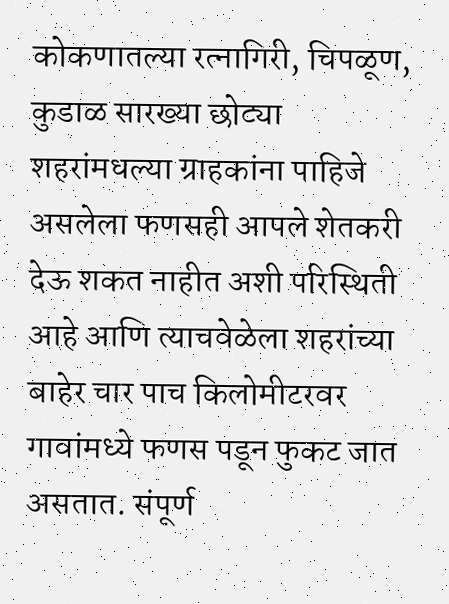कोकणातल्या रत्नागिरी, चिपळूण, कुडाळ सारख्या छोट्या शहरांमधल्या ग्राहकांना पाहिजे असलेला फणसही आपले शेतकरी देऊ शकत नाहीत अशी परिस्थिती आहे आणि त्याचवेळेला शहरांच्या बाहेर चार पाच किलोमीटरवर गावांमध्ये फणस पडून फुकट जात असतात. संपूर्ण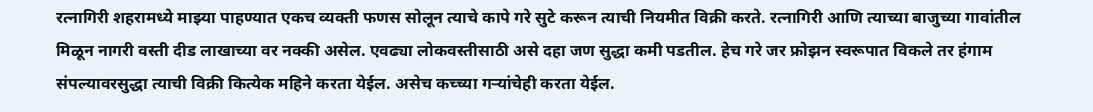रत्नागिरी शहरामध्ये माझ्या पाहण्यात एकच व्यक्ती फणस सोलून त्याचे कापे गरे सुटे करून त्याची नियमीत विक्री करते. रत्नागिरी आणि त्याच्या बाजुच्या गावांतील मिळून नागरी वस्ती दीड लाखाच्या वर नक्की असेल. एवढ्या लोकवस्तीसाठी असे दहा जण सुद्धा कमी पडतील. हेच गरे जर फ्रोझन स्वरूपात विकले तर हंगाम संपल्यावरसुद्धा त्याची विक्री कित्येक महिने करता येईल. असेच कच्च्या गऱ्यांचेही करता येईल.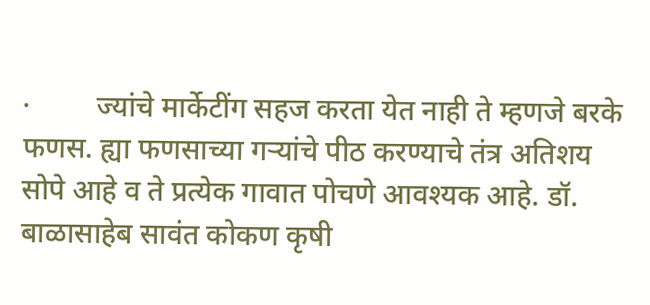·         ज्यांचे मार्केटींग सहज करता येत नाही ते म्हणजे बरके फणस. ह्या फणसाच्या गऱ्यांचे पीठ करण्याचे तंत्र अतिशय सोपे आहे व ते प्रत्येक गावात पोचणे आवश्यक आहे. डॉ. बाळासाहेब सावंत कोकण कृषी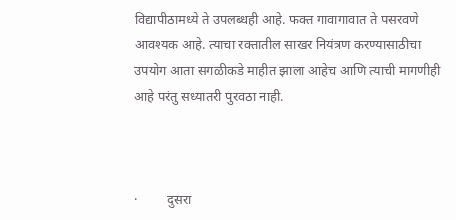विद्यापीठामध्ये ते उपलब्धही आहे. फक्त गावागावात ते पसरवणे आवश्यक आहे. त्याचा रक्तातील साखर नियंत्रण करण्यासाठीचा उपयोग आता सगळीकडे माहीत झाला आहेच आणि त्याची मागणीही आहे परंतु सध्यातरी पुरवठा नाही.



·         दुसरा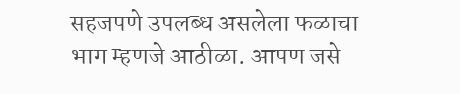सहजपणे उपलब्ध असलेला फळाचा भाग म्हणजे आठीळा. आपण जसे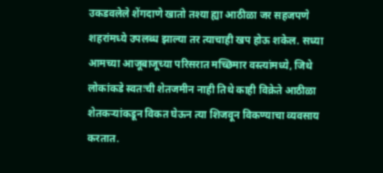उकडवलेले शेंगदाणे खातो तश्या ह्या आठीळा जर सहजपणे शहरांमध्ये उपलब्ध झाल्या तर त्याचाही खप होऊ शकेल. सध्या आमच्या आजूबाजूच्या परिसरात मच्छिमार वस्त्यांमध्ये, जिथे लोकांकडे स्वतःची शेतजमीन नाही तिथे काही विक्रेते आठीळा शेतकऱ्यांकडून विकत घेऊन त्या शिजवून विकण्याचा व्यवसाय करतात.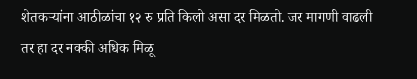शेतकऱ्यांना आठीळांचा १२ रु प्रति किलो असा दर मिळतो. जर मागणी वाढली तर हा दर नक्की अधिक मिळू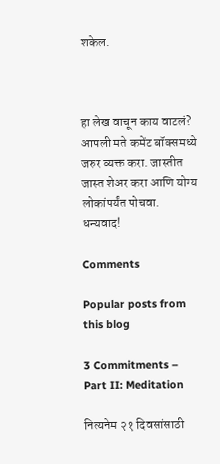शकेल.



हा लेख वाचून काय वाटलं? आपली मते कमेंट बॉक्समध्ये जरुर व्यक्त करा. जास्तीत जास्त शेअर करा आणि योग्य लोकांपर्यंत पोचवा. धन्यवाद!

Comments

Popular posts from this blog

3 Commitments – Part II: Meditation

नित्यनेम २१ दिवसांसाठी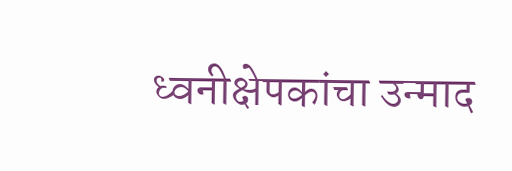ध्वनीक्षेपकांचा उन्माद